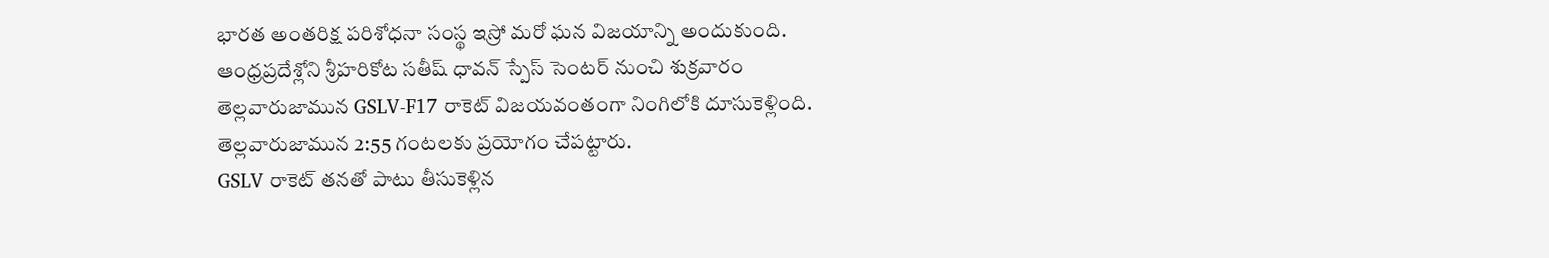భారత అంతరిక్ష పరిశోధనా సంస్థ ఇస్రో మరో ఘన విజయాన్ని అందుకుంది. ఆంధ్రప్రదేశ్లోని శ్రీహరికోట సతీష్ ధావన్ స్పేస్ సెంటర్ నుంచి శుక్రవారం తెల్లవారుజామున GSLV-F17 రాకెట్ విజయవంతంగా నింగిలోకి దూసుకెళ్లింది. తెల్లవారుజామున 2:55 గంటలకు ప్రయోగం చేపట్టారు.
GSLV రాకెట్ తనతో పాటు తీసుకెళ్లిన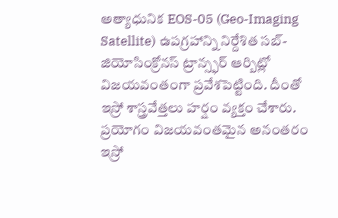అత్యాధునిక EOS-05 (Geo-Imaging Satellite) ఉపగ్రహాన్ని నిర్దేశిత సబ్-జియోసింక్రోనస్ ట్రాన్స్ఫర్ ఆర్బిట్లో విజయవంతంగా ప్రవేశపెట్టింది. దీంతో ఇస్రో శాస్త్రవేత్తలు హర్షం వ్యక్తం చేశారు.
ప్రయోగం విజయవంతమైన అనంతరం ఇస్రో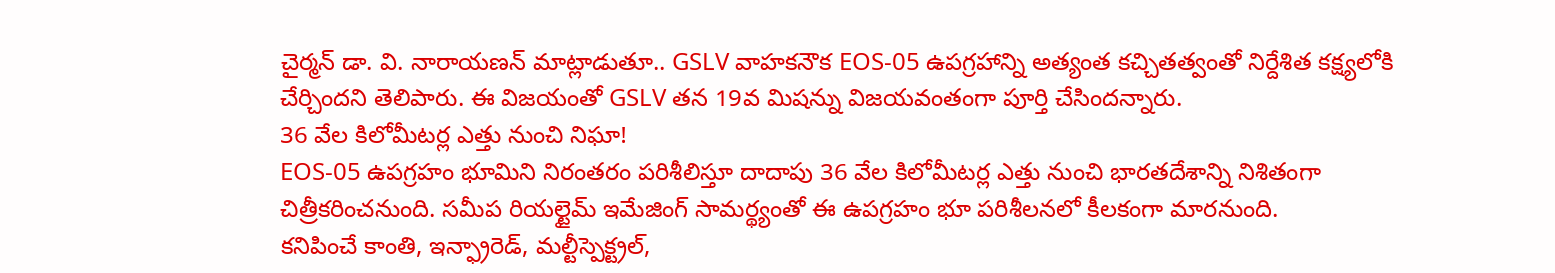చైర్మన్ డా. వి. నారాయణన్ మాట్లాడుతూ.. GSLV వాహకనౌక EOS-05 ఉపగ్రహాన్ని అత్యంత కచ్చితత్వంతో నిర్దేశిత కక్ష్యలోకి చేర్చిందని తెలిపారు. ఈ విజయంతో GSLV తన 19వ మిషన్ను విజయవంతంగా పూర్తి చేసిందన్నారు.
36 వేల కిలోమీటర్ల ఎత్తు నుంచి నిఘా!
EOS-05 ఉపగ్రహం భూమిని నిరంతరం పరిశీలిస్తూ దాదాపు 36 వేల కిలోమీటర్ల ఎత్తు నుంచి భారతదేశాన్ని నిశితంగా చిత్రీకరించనుంది. సమీప రియల్టైమ్ ఇమేజింగ్ సామర్థ్యంతో ఈ ఉపగ్రహం భూ పరిశీలనలో కీలకంగా మారనుంది.
కనిపించే కాంతి, ఇన్ఫ్రారెడ్, మల్టీస్పెక్ట్రల్,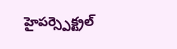హైపర్స్పెక్ట్రల్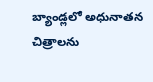బ్యాండ్లలో అధునాతన చిత్రాలను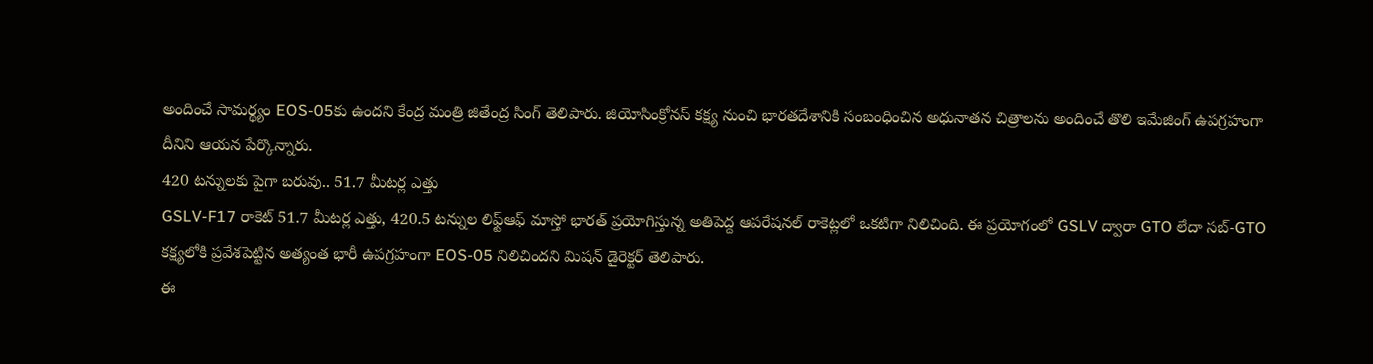అందించే సామర్థ్యం EOS-05కు ఉందని కేంద్ర మంత్రి జితేంద్ర సింగ్ తెలిపారు. జియోసింక్రోనస్ కక్ష్య నుంచి భారతదేశానికి సంబంధించిన అధునాతన చిత్రాలను అందించే తొలి ఇమేజింగ్ ఉపగ్రహంగా దీనిని ఆయన పేర్కొన్నారు.
420 టన్నులకు పైగా బరువు.. 51.7 మీటర్ల ఎత్తు
GSLV-F17 రాకెట్ 51.7 మీటర్ల ఎత్తు, 420.5 టన్నుల లిఫ్ట్ఆఫ్ మాస్తో భారత్ ప్రయోగిస్తున్న అతిపెద్ద ఆపరేషనల్ రాకెట్లలో ఒకటిగా నిలిచింది. ఈ ప్రయోగంలో GSLV ద్వారా GTO లేదా సబ్-GTO కక్ష్యలోకి ప్రవేశపెట్టిన అత్యంత భారీ ఉపగ్రహంగా EOS-05 నిలిచిందని మిషన్ డైరెక్టర్ తెలిపారు.
ఈ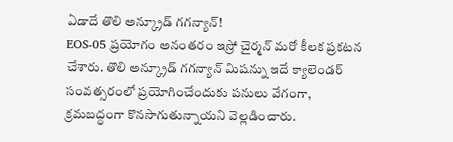ఏడాదే తొలి అన్క్రూడ్ గగన్యాన్!
EOS-05 ప్రయోగం అనంతరం ఇస్రో చైర్మన్ మరో కీలక ప్రకటన చేశారు. తొలి అన్క్రూడ్ గగన్యాన్ మిషన్ను ఇదే క్యాలెండర్ సంవత్సరంలో ప్రయోగించేందుకు పనులు వేగంగా, క్రమబద్ధంగా కొనసాగుతున్నాయని వెల్లడించారు.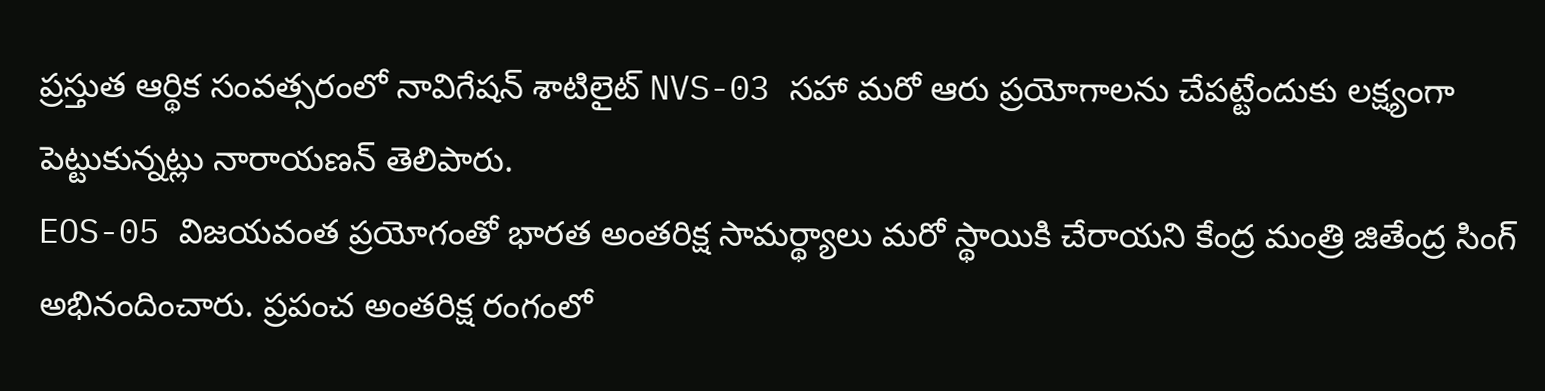ప్రస్తుత ఆర్థిక సంవత్సరంలో నావిగేషన్ శాటిలైట్ NVS-03 సహా మరో ఆరు ప్రయోగాలను చేపట్టేందుకు లక్ష్యంగా పెట్టుకున్నట్లు నారాయణన్ తెలిపారు.
EOS-05 విజయవంత ప్రయోగంతో భారత అంతరిక్ష సామర్థ్యాలు మరో స్థాయికి చేరాయని కేంద్ర మంత్రి జితేంద్ర సింగ్ అభినందించారు. ప్రపంచ అంతరిక్ష రంగంలో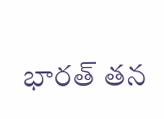భారత్ తన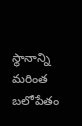స్థానాన్ని మరింత బలోపేతం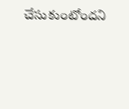చేసుకుంటోందని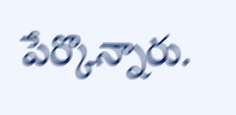పేర్కొన్నారు.